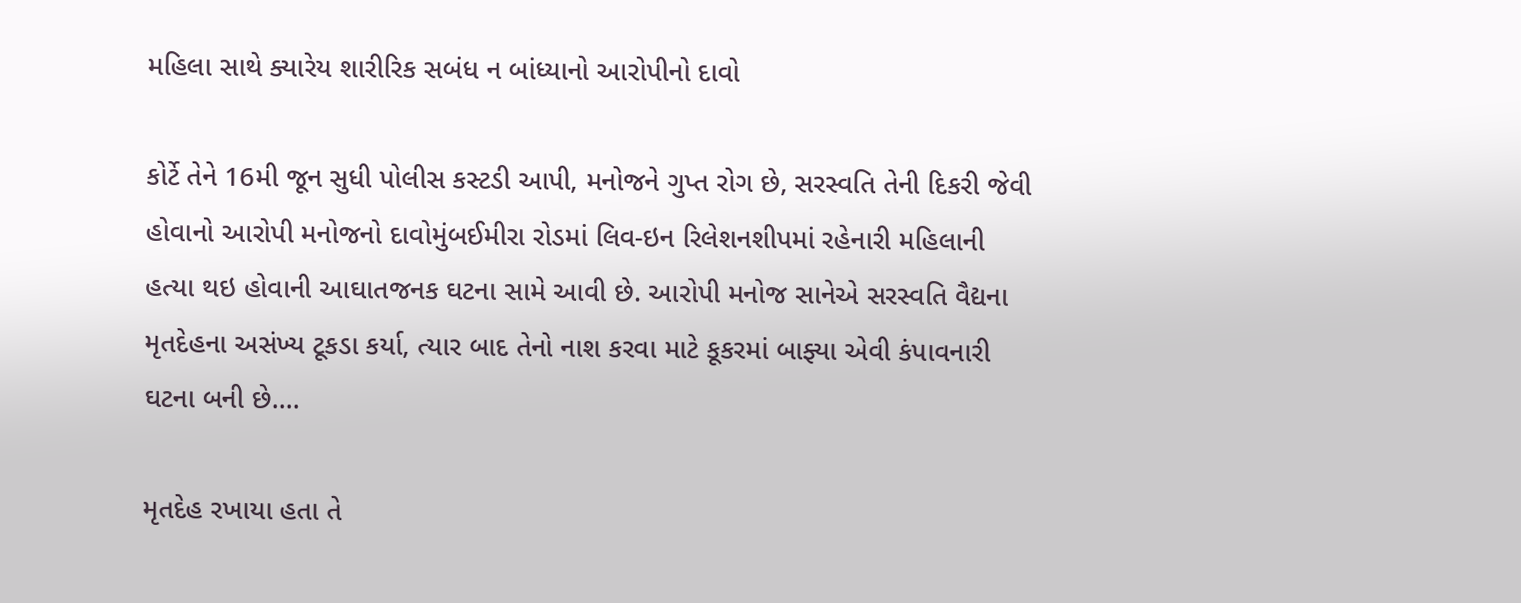મહિલા સાથે ક્યારેય શારીરિક સબંધ ન બાંધ્યાનો આરોપીનો દાવો

કોર્ટે તેને 16મી જૂન સુધી પોલીસ કસ્ટડી આપી, મનોજને ગુપ્ત રોગ છે, સરસ્વતિ તેની દિકરી જેવી હોવાનો આરોપી મનોજનો દાવોમુંબઈમીરા રોડમાં લિવ-ઇન રિલેશનશીપમાં રહેનારી મહિલાની હત્યા થઇ હોવાની આઘાતજનક ઘટના સામે આવી છે. આરોપી મનોજ સાનેએ સરસ્વતિ વૈદ્યના મૃતદેહના અસંખ્ય ટૂકડા કર્યા, ત્યાર બાદ તેનો નાશ કરવા માટે કૂકરમાં બાફ્યા એવી કંપાવનારી ઘટના બની છે….

મૃતદેહ રખાયા હતા તે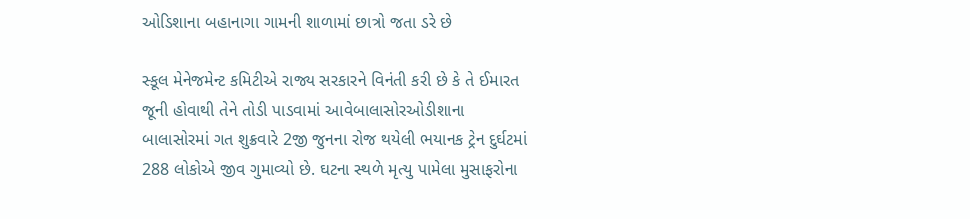ઓડિશાના બહાનાગા ગામની શાળામાં છાત્રો જતા ડરે છે

સ્કૂલ મેનેજમેન્ટ કમિટીએ રાજ્ય સરકારને વિનંતી કરી છે કે તે ઈમારત જૂની હોવાથી તેને તોડી પાડવામાં આવેબાલાસોરઓડીશાના બાલાસોરમાં ગત શુક્રવારે 2જી જુનના રોજ થયેલી ભયાનક ટ્રેન દુર્ઘટમાં 288 લોકોએ જીવ ગુમાવ્યો છે. ઘટના સ્થળે મૃત્યુ પામેલા મુસાફરોના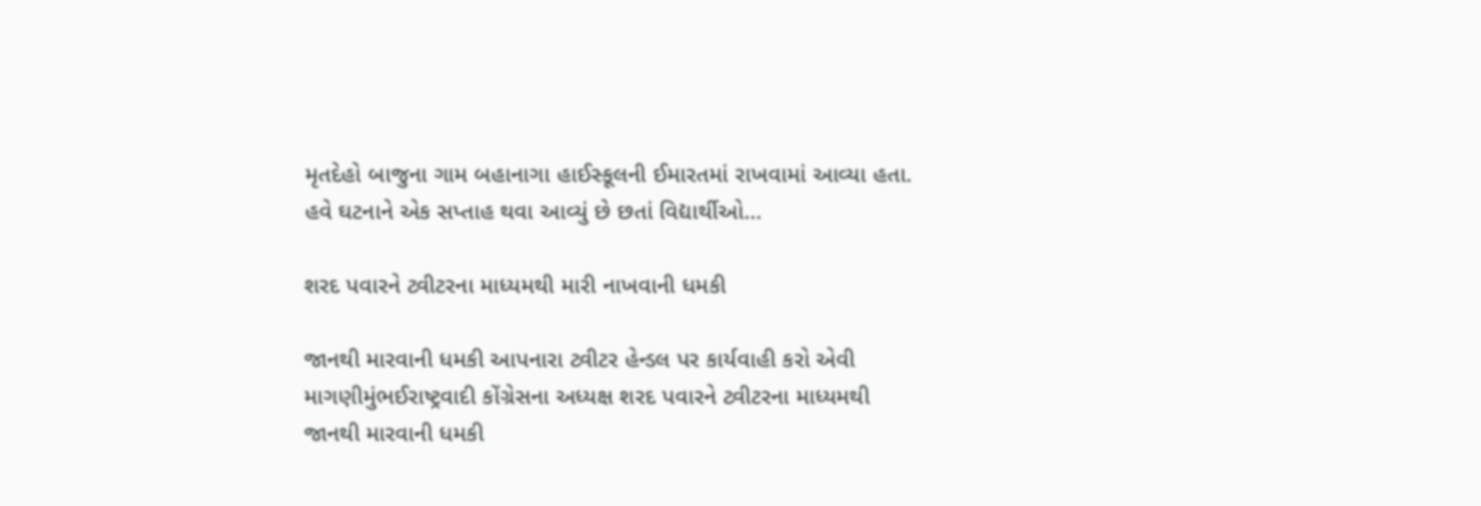મૃતદેહો બાજુના ગામ બહાનાગા હાઈસ્કૂલની ઈમારતમાં રાખવામાં આવ્યા હતા. હવે ઘટનાને એક સપ્તાહ થવા આવ્યું છે છતાં વિદ્યાર્થીઓ…

શરદ પવારને ટ્વીટરના માધ્યમથી મારી નાખવાની ધમકી

જાનથી મારવાની ધમકી આપનારા ટ્વીટર હેન્ડલ પર કાર્યવાહી કરો એવી માગણીમુંભઈરાષ્ટ્રવાદી કોંગ્રેસના અધ્યક્ષ શરદ પવારને ટ્વીટરના માધ્યમથી જાનથી મારવાની ધમકી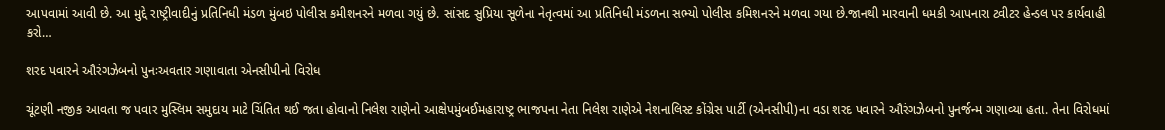આપવામાં આવી છે. આ મુદ્દે રાષ્ટ્રીવાદીનું પ્રતિનિધી મંડળ મુંબઇ પોલીસ કમીશનરને મળવા ગયું છે. સાંસદ સુપ્રિયા સૂળેના નેતૃત્વમાં આ પ્રતિનિધી મંડળના સભ્યો પોલીસ કમિશનરને મળવા ગયા છે.જાનથી મારવાની ધમકી આપનારા ટ્વીટર હેન્ડલ પર કાર્યવાહી કરો…

શરદ પવારને ઔરંગઝેબનો પુનઃઅવતાર ગણાવાતા એનસીપીનો વિરોધ

ચૂંટણી નજીક આવતા જ પવાર મુસ્લિમ સમુદાય માટે ચિંતિત થઈ જતા હોવાનો નિલેશ રાણેનો આક્ષેપમુંબઈમહારાષ્ટ્ર ભાજપના નેતા નિલેશ રાણેએ નેશનાલિસ્ટ કોંગ્રેસ પાર્ટી (એનસીપી)ના વડા શરદ પવારને ઔરંગઝેબનો પુનર્જન્મ ગણાવ્યા હતા. તેના વિરોધમાં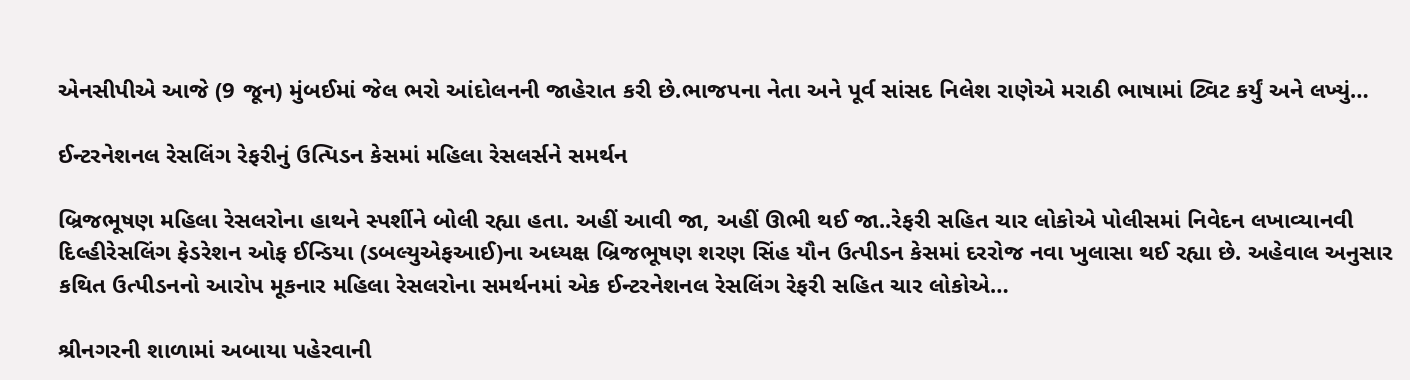એનસીપીએ આજે (9 જૂન) મુંબઈમાં જેલ ભરો આંદોલનની જાહેરાત કરી છે.ભાજપના નેતા અને પૂર્વ સાંસદ નિલેશ રાણેએ મરાઠી ભાષામાં ટ્વિટ કર્યું અને લખ્યું…

ઈન્ટરનેશનલ રેસલિંગ રેફરીનું ઉત્પિડન કેસમાં મહિલા રેસલર્સને સમર્થન

બ્રિજભૂષણ મહિલા રેસલરોના હાથને સ્પર્શીને બોલી રહ્યા હતા. અહીં આવી જા, અહીં ઊભી થઈ જા..રેફરી સહિત ચાર લોકોએ પોલીસમાં નિવેદન લખાવ્યાનવી દિલ્હીરેસલિંગ ફેડરેશન ઓફ ઈન્ડિયા (ડબલ્યુએફઆઈ)ના અધ્યક્ષ બ્રિજભૂષણ શરણ સિંહ યૌન ઉત્પીડન કેસમાં દરરોજ નવા ખુલાસા થઈ રહ્યા છે. અહેવાલ અનુસાર કથિત ઉત્પીડનનો આરોપ મૂકનાર મહિલા રેસલરોના સમર્થનમાં એક ઈન્ટરનેશનલ રેસલિંગ રેફરી સહિત ચાર લોકોએ…

શ્રીનગરની શાળામાં અબાયા પહેરવાની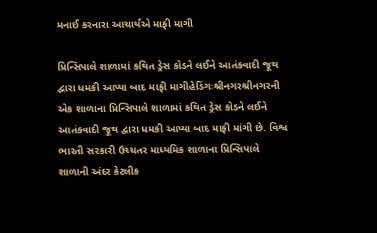મનાઈ કરનારા આચાર્યએ માફી માગી

પ્રિન્સિપાલે શાળામાં કથિત ડ્રેસ કોડને લઈને આતંકવાદી જૂથ દ્વારા ધમકી આપ્યા બાદ માફી માગીહેડિંગઃશ્રીનગરશ્રીનગરની એક શાળાના પ્રિન્સિપાલે શાળામાં કથિત ડ્રેસ કોડને લઈને આતંકવાદી જૂથ દ્વારા ધમકી આપ્યા બાદ માફી માંગી છે. વિશ્વ ભારતી સરકારી ઉચ્ચતર માધ્યમિક શાળાના પ્રિન્સિપાલે શાળાની અંદર કેટલીક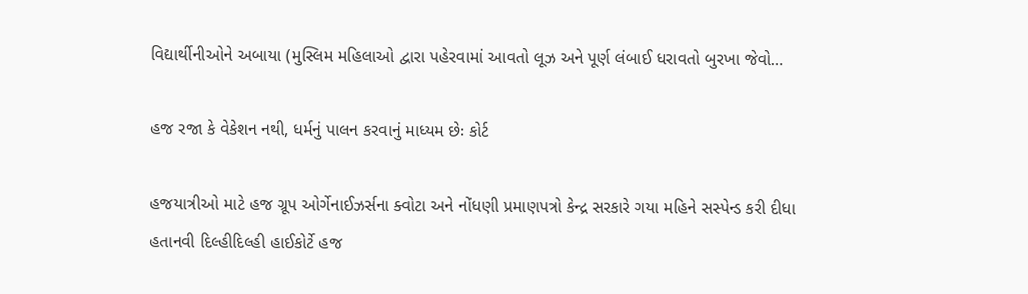વિદ્યાર્થીનીઓને અબાયા (મુસ્લિમ મહિલાઓ દ્વારા પહેરવામાં આવતો લૂઝ અને પૂર્ણ લંબાઈ ધરાવતો બુરખા જેવો…

હજ રજા કે વેકેશન નથી, ધર્મનું પાલન કરવાનું માધ્યમ છેઃ કોર્ટ

હજયાત્રીઓ માટે હજ ગ્રૂપ ઓર્ગેનાઈઝર્સના ક્વોટા અને નોંધણી પ્રમાણપત્રો કેન્દ્ર સરકારે ગયા મહિને સસ્પેન્ડ કરી દીધા હતાનવી દિલ્હીદિલ્હી હાઈકોર્ટે હજ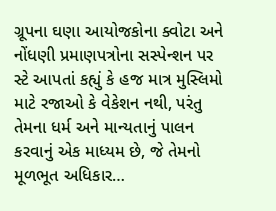ગ્રૂપના ઘણા આયોજકોના ક્વોટા અને નોંધણી પ્રમાણપત્રોના સસ્પેન્શન પર સ્ટે આપતાં કહ્યું કે હજ માત્ર મુસ્લિમો માટે રજાઓ કે વેકેશન નથી, પરંતુ તેમના ધર્મ અને માન્યતાનું પાલન કરવાનું એક માધ્યમ છે, જે તેમનો મૂળભૂત અધિકાર…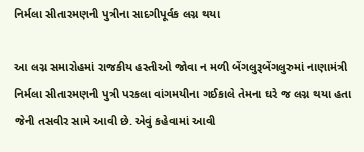નિર્મલા સીતારમણની પુત્રીના સાદગીપૂર્વક લગ્ન થયા

આ લગ્ન સમારોહમાં રાજકીય હસ્તીઓ જોવા ન મળી બેંગલુરૂબેંગલુરુમાં નાણામંત્રી નિર્મલા સીતારમણની પુત્રી પરકલા વાંગમયીના ગઈકાલે તેમના ઘરે જ લગ્ન થયા હતા જેની તસવીર સામે આવી છે. એવું કહેવામાં આવી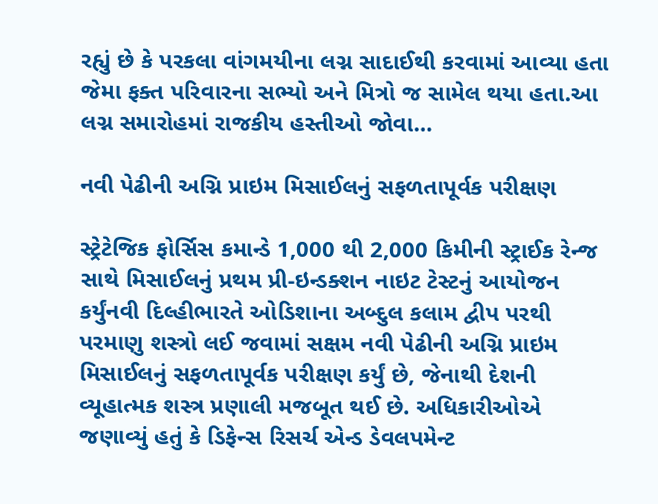રહ્યું છે કે પરકલા વાંગમયીના લગ્ન સાદાઈથી કરવામાં આવ્યા હતા જેમા ફક્ત પરિવારના સભ્યો અને મિત્રો જ સામેલ થયા હતા.આ લગ્ન સમારોહમાં રાજકીય હસ્તીઓ જોવા…

નવી પેઢીની અગ્નિ પ્રાઇમ મિસાઈલનું સફળતાપૂર્વક પરીક્ષણ

સ્ટ્રેટેજિક ફોર્સિસ કમાન્ડે 1,000 થી 2,000 કિમીની સ્ટ્રાઈક રેન્જ સાથે મિસાઈલનું પ્રથમ પ્રી-ઇન્ડક્શન નાઇટ ટેસ્ટનું આયોજન કર્યુંનવી દિલ્હીભારતે ઓડિશાના અબ્દુલ કલામ દ્વીપ પરથી પરમાણુ શસ્ત્રો લઈ જવામાં સક્ષમ નવી પેઢીની અગ્નિ પ્રાઇમ મિસાઈલનું સફળતાપૂર્વક પરીક્ષણ કર્યું છે, જેનાથી દેશની વ્યૂહાત્મક શસ્ત્ર પ્રણાલી મજબૂત થઈ છે. અધિકારીઓએ જણાવ્યું હતું કે ડિફેન્સ રિસર્ચ એન્ડ ડેવલપમેન્ટ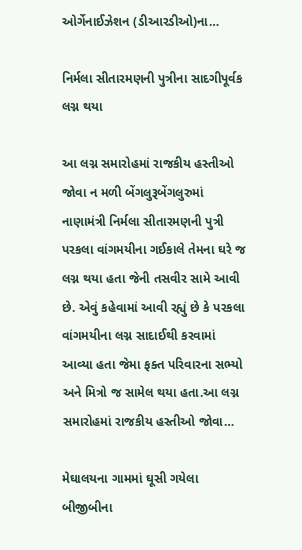ઓર્ગેનાઈઝેશન (ડીઆરડીઓ)ના…

નિર્મલા સીતારમણની પુત્રીના સાદગીપૂર્વક લગ્ન થયા

આ લગ્ન સમારોહમાં રાજકીય હસ્તીઓ જોવા ન મળી બેંગલુરૂબેંગલુરુમાં નાણામંત્રી નિર્મલા સીતારમણની પુત્રી પરકલા વાંગમયીના ગઈકાલે તેમના ઘરે જ લગ્ન થયા હતા જેની તસવીર સામે આવી છે. એવું કહેવામાં આવી રહ્યું છે કે પરકલા વાંગમયીના લગ્ન સાદાઈથી કરવામાં આવ્યા હતા જેમા ફક્ત પરિવારના સભ્યો અને મિત્રો જ સામેલ થયા હતા.આ લગ્ન સમારોહમાં રાજકીય હસ્તીઓ જોવા…

મેઘાલયના ગામમાં ઘૂસી ગયેલા બીજીબીના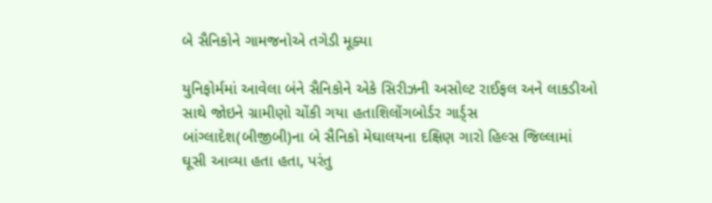બે સૈનિકોને ગામજનોએ તગેડી મૂક્યા

યુનિફોર્મમાં આવેલા બંને સૈનિકોને એકે સિરીઝની અસોલ્ટ રાઈફલ અને લાકડીઓ સાથે જોઇને ગ્રામીણો ચોંકી ગયા હતાશિલોંગબોર્ડર ગાર્ડ્સ બાંગ્લાદેશ(બીજીબી)ના બે સૈનિકો મેઘાલયના દક્ષિણ ગારો હિલ્સ જિલ્લામાં ઘૂસી આવ્યા હતા હતા, પરંતુ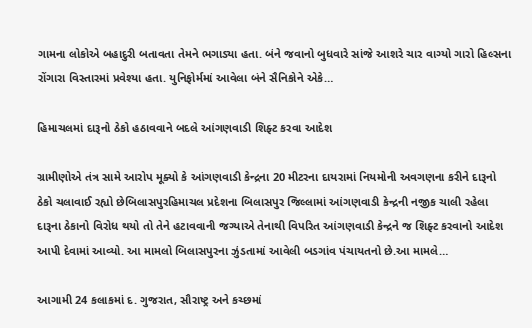ગામના લોકોએ બહાદુરી બતાવતા તેમને ભગાડ્યા હતા. બંને જવાનો બુધવારે સાંજે આશરે ચાર વાગ્યો ગારો હિલ્સના રોંગારા વિસ્તારમાં પ્રવેશ્યા હતા. યુનિફોર્મમાં આવેલા બંને સૈનિકોને એકે…

હિમાચલમાં દારૂનો ઠેકો હઠાવવાને બદલે આંગણવાડી શિફ્ટ કરવા આદેશ

ગ્રામીણોએ તંત્ર સામે આરોપ મૂક્યો કે આંગણવાડી કેન્દ્રના 20 મીટરના દાયરામાં નિયમોની અવગણના કરીને દારૂનો ઠેકો ચલાવાઈ રહ્યો છેબિલાસપુરહિમાચલ પ્રદેશના બિલાસપુર જિલ્લામાં આંગણવાડી કેન્દ્રની નજીક ચાલી રહેલા દારૂના ઠેકાનો વિરોધ થયો તો તેને હટાવવાની જગ્યાએ તેનાથી વિપરિત આંગણવાડી કેન્દ્રને જ શિફ્ટ કરવાનો આદેશ આપી દેવામાં આવ્યો. આ મામલો બિલાસપુરના ઝુંડતામાં આવેલી બડગાંવ પંચાયતનો છે.આ મામલે…

આગામી 24 કલાકમાં દ. ગુજરાત, સૌરાષ્ટ્ર અને કચ્છમાં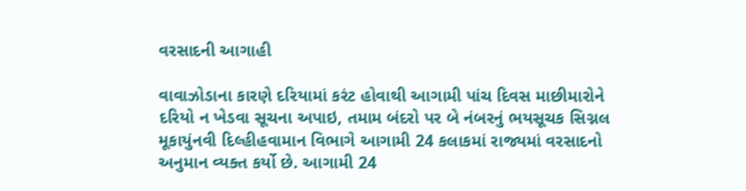વરસાદની આગાહી

વાવાઝોડાના કારણે દરિયામાં કરંટ હોવાથી આગામી પાંચ દિવસ માછીમારોને દરિયો ન ખેડવા સૂચના અપાઇ, તમામ બંદરો પર બે નંબરનું ભયસૂચક સિગ્નલ મૂકાયુંનવી દિલ્હીહવામાન વિભાગે આગામી 24 કલાકમાં રાજ્યમાં વરસાદનો અનુમાન વ્યક્ત કર્યો છે. આગામી 24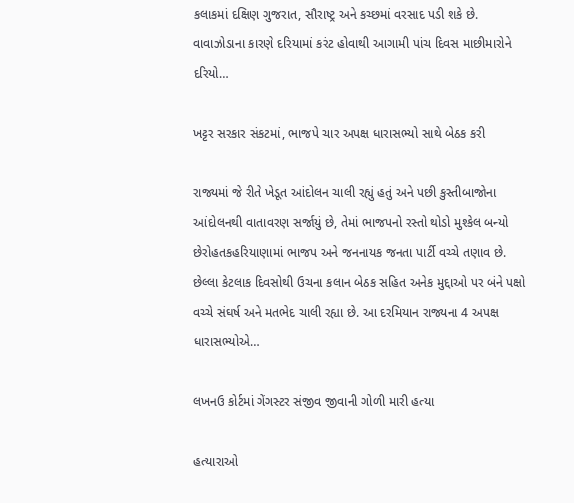કલાકમાં દક્ષિણ ગુજરાત, સૌરાષ્ટ્ર અને કચ્છમાં વરસાદ પડી શકે છે. વાવાઝોડાના કારણે દરિયામાં કરંટ હોવાથી આગામી પાંચ દિવસ માછીમારોને દરિયો…

ખટ્ટર સરકાર સંકટમાં, ભાજપે ચાર અપક્ષ ધારાસભ્યો સાથે બેઠક કરી

રાજ્યમાં જે રીતે ખેડૂત આંદોલન ચાલી રહ્યું હતું અને પછી કુસ્તીબાજોના આંદોલનથી વાતાવરણ સર્જાયું છે, તેમાં ભાજપનો રસ્તો થોડો મુશ્કેલ બન્યો છેરોહતકહરિયાણામાં ભાજપ અને જનનાયક જનતા પાર્ટી વચ્ચે તણાવ છે. છેલ્લા કેટલાક દિવસોથી ઉચના કલાન બેઠક સહિત અનેક મુદ્દાઓ પર બંને પક્ષો વચ્ચે સંઘર્ષ અને મતભેદ ચાલી રહ્યા છે. આ દરમિયાન રાજ્યના 4 અપક્ષ ધારાસભ્યોએ…

લખનઉ કોર્ટમાં ગેંગસ્ટર સંજીવ જીવાની ગોળી મારી હત્યા

હત્યારાઓ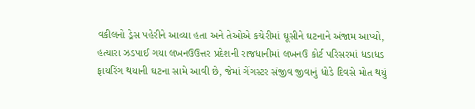વકીલનો ડ્રેસ પહેરીને આવ્યા હતા અને તેઓએ કચેરીમાં ઘૂસીને ઘટનાને અંજામ આપ્યો, હત્યારા ઝડપાઈ ગયા લખનઉઉત્તર પ્રદેશની રાજધાનીમાં લખનઉ કોર્ટ પરિસરમાં ધડાધડ ફાયરિંગ થયાની ઘટના સામે આવી છે, જેમાં ગેંગસ્ટર સંજીવ જીવાનું ધોડે દિવસે મોત થયું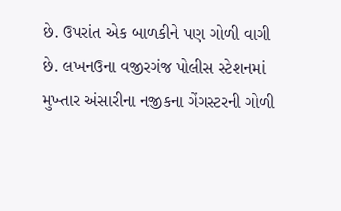છે. ઉપરાંત એક બાળકીને પણ ગોળી વાગી છે. લખનઉના વજીરગંજ પોલીસ સ્ટેશનમાં મુખ્તાર અંસારીના નજીકના ગેંગસ્ટરની ગોળી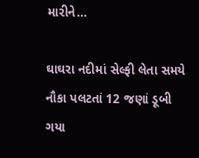મારીને…

ઘાઘરા નદીમાં સેલ્ફી લેતા સમયે નૌકા પલટતાં 12 જણાં ડૂબી ગયા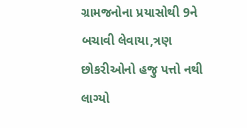ગ્રામજનોના પ્રયાસોથી 9ને બચાવી લેવાયા,ત્રણ છોકરીઓનો હજુ પત્તો નથી લાગ્યો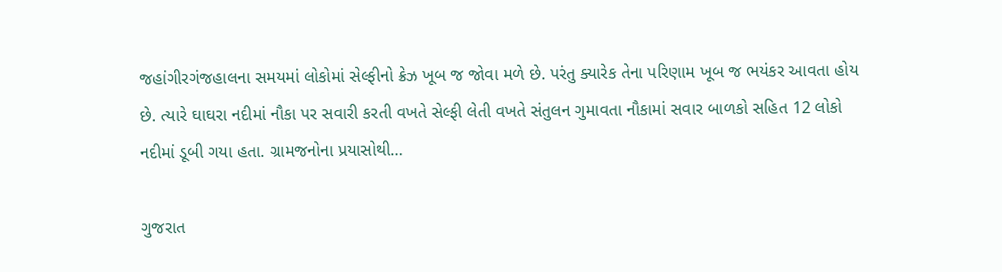જહાંગીરગંજહાલના સમયમાં લોકોમાં સેલ્ફીનો ક્રેઝ ખૂબ જ જોવા મળે છે. પરંતુ ક્યારેક તેના પરિણામ ખૂબ જ ભયંકર આવતા હોય છે. ત્યારે ઘાઘરા નદીમાં નૌકા પર સવારી કરતી વખતે સેલ્ફી લેતી વખતે સંતુલન ગુમાવતા નૌકામાં સવાર બાળકો સહિત 12 લોકો નદીમાં ડૂબી ગયા હતા. ગ્રામજનોના પ્રયાસોથી…

ગુજરાત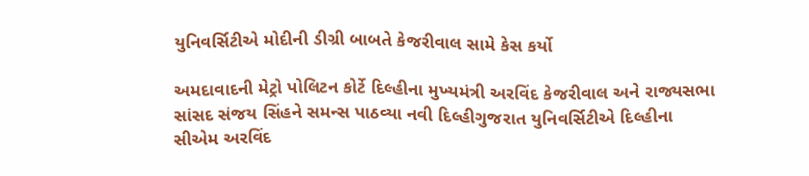યુનિવર્સિટીએ મોદીની ડીગ્રી બાબતે કેજરીવાલ સામે કેસ કર્યો

અમદાવાદની મેટ્રો પોલિટન કોર્ટે દિલ્હીના મુખ્યમંત્રી અરવિંદ કેજરીવાલ અને રાજ્યસભા સાંસદ સંજય સિંહને સમન્સ પાઠવ્યા નવી દિલ્હીગુજરાત યુનિવર્સિટીએ દિલ્હીના સીએમ અરવિંદ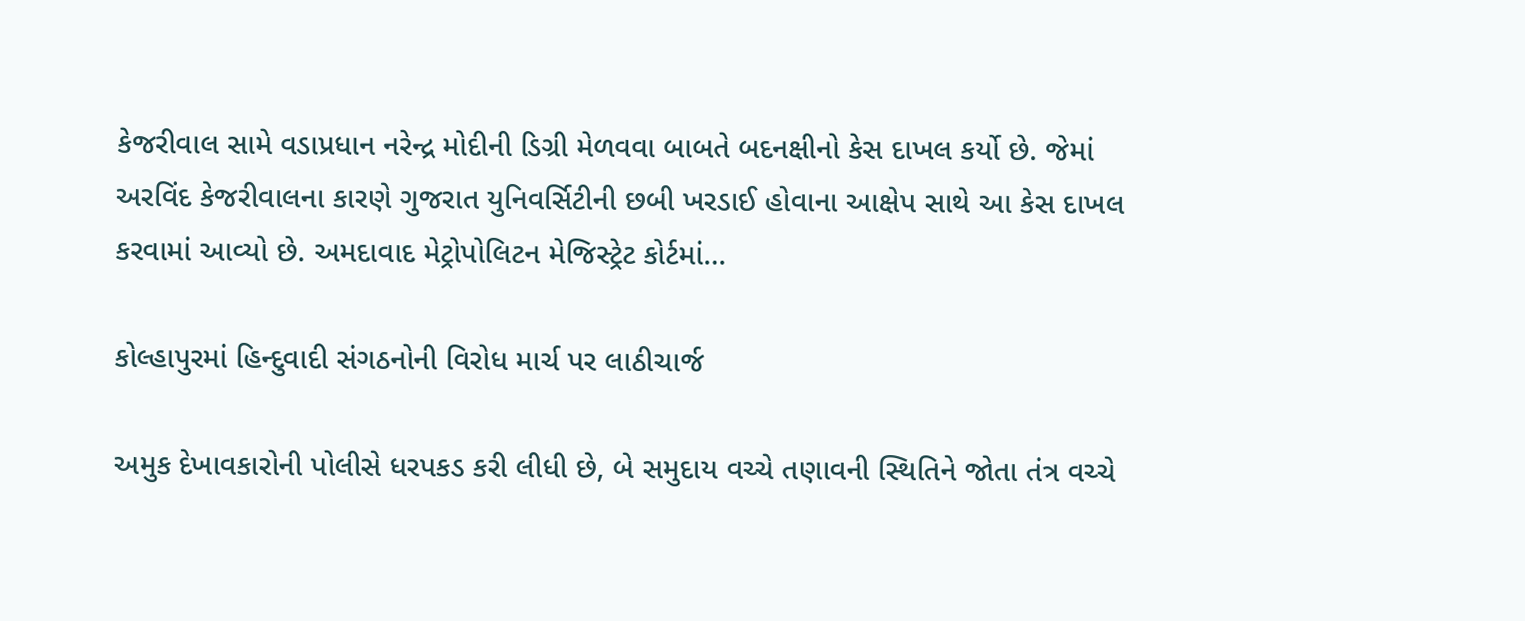કેજરીવાલ સામે વડાપ્રધાન નરેન્દ્ર મોદીની ડિગ્રી મેળવવા બાબતે બદનક્ષીનો કેસ દાખલ કર્યો છે. જેમાં અરવિંદ કેજરીવાલના કારણે ગુજરાત યુનિવર્સિટીની છબી ખરડાઈ હોવાના આક્ષેપ સાથે આ કેસ દાખલ કરવામાં આવ્યો છે. અમદાવાદ મેટ્રોપોલિટન મેજિસ્ટ્રેટ કોર્ટમાં…

કોલ્હાપુરમાં હિન્દુવાદી સંગઠનોની વિરોધ માર્ચ પર લાઠીચાર્જ

અમુક દેખાવકારોની પોલીસે ધરપકડ કરી લીધી છે, બે સમુદાય વચ્ચે તણાવની સ્થિતિને જોતા તંત્ર વચ્ચે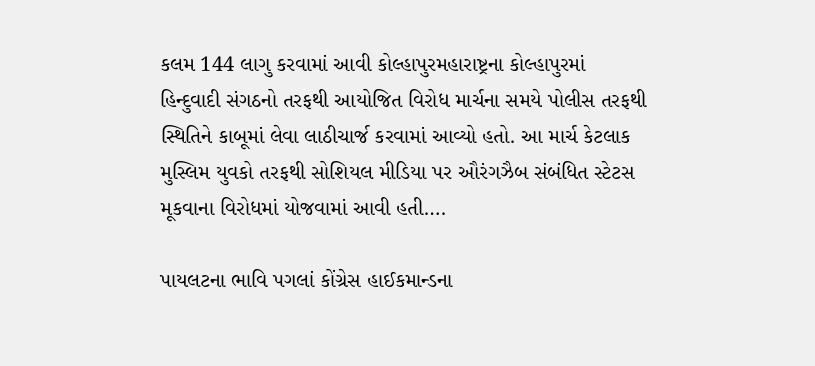કલમ 144 લાગુ કરવામાં આવી કોલ્હાપુરમહારાષ્ટ્રના કોલ્હાપુરમાં હિન્દુવાદી સંગઠનો તરફથી આયોજિત વિરોધ માર્ચના સમયે પોલીસ તરફથી સ્થિતિને કાબૂમાં લેવા લાઠીચાર્જ કરવામાં આવ્યો હતો. આ માર્ચ કેટલાક મુસ્લિમ યુવકો તરફથી સોશિયલ મીડિયા પર ઔરંગઝૈબ સંબંધિત સ્ટેટસ મૂકવાના વિરોધમાં યોજવામાં આવી હતી….

પાયલટના ભાવિ પગલાં કોંગ્રેસ હાઈકમાન્ડના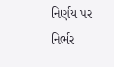નિર્ણય પર નિર્ભર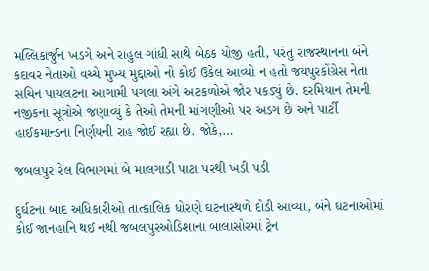મલ્લિકાર્જુન ખડગે અને રાહુલ ગાંધી સાથે બેઠક યોજી હતી, પરંતુ રાજસ્થાનના બંને કદાવર નેતાઓ વચ્ચે મુખ્ય મુદ્દાઓ નો કોઈ ઉકેલ આવ્યો ન હતો જયપુરકોંગ્રેસ નેતા સચિન પાયલટના આગામી પગલા અંગે અટકળોએ જોર પકડ્યું છે. દરમિયાન તેમની નજીકના સૂત્રોએ જણાવ્યું કે તેઓ તેમની માંગણીઓ પર અડગ છે અને પાર્ટી હાઈકમાન્ડના નિર્ણયની રાહ જોઈ રહ્યા છે. જોકે,…

જબલપુર રેલ વિભાગમાં બે માલગાડી પાટા પરથી ખડી પડી

દુર્ઘટના બાદ અધિકારીઓ તાત્કાલિક ધોરણે ઘટનાસ્થળે દોડી આવ્યા, બંને ઘટનાઓમાં કોઈ જાનહાનિ થઈ નથી જબલપુરઓડિશાના બાલાસોરમાં ટ્રેન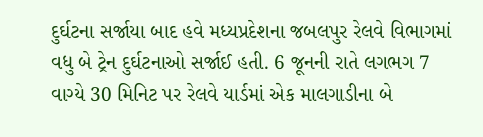દુર્ઘટના સર્જાયા બાદ હવે મધ્યપ્રદેશના જબલપુર રેલવે વિભાગમાં વધુ બે ટ્રેન દુર્ઘટનાઓ સર્જાઈ હતી. 6 જૂનની રાતે લગભગ 7 વાગ્યે 30 મિનિટ પર રેલવે યાર્ડમાં એક માલગાડીના બે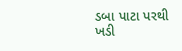ડબા પાટા પરથી ખડી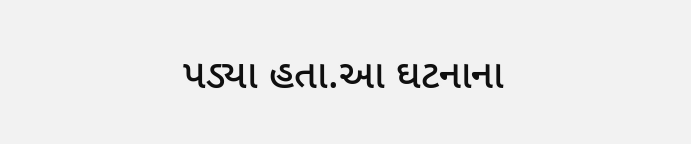પડ્યા હતા.આ ઘટનાના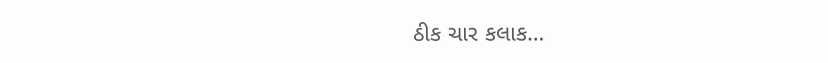ઠીક ચાર કલાક…